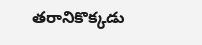తరానికొక్కడు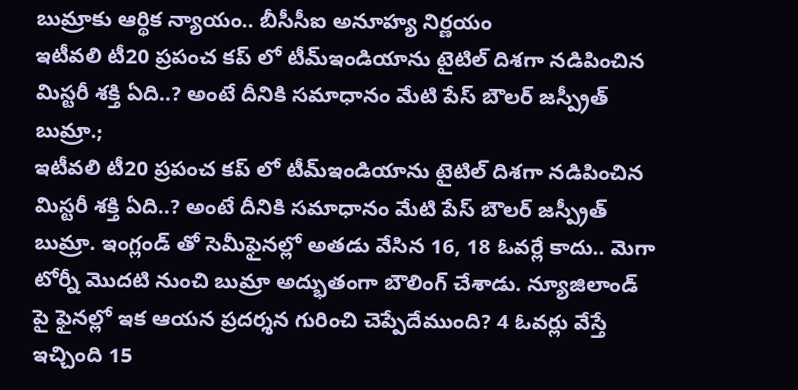బుమ్రాకు ఆర్థిక న్యాయం.. బీసీసీఐ అనూహ్య నిర్ణయం
ఇటీవలి టీ20 ప్రపంచ కప్ లో టీమ్ఇండియాను టైటిల్ దిశగా నడిపించిన మిస్టరీ శక్తి ఏది..? అంటే దీనికి సమాధానం మేటి పేస్ బౌలర్ జస్ప్రీత్ బుమ్రా.;
ఇటీవలి టీ20 ప్రపంచ కప్ లో టీమ్ఇండియాను టైటిల్ దిశగా నడిపించిన మిస్టరీ శక్తి ఏది..? అంటే దీనికి సమాధానం మేటి పేస్ బౌలర్ జస్ప్రీత్ బుమ్రా. ఇంగ్లండ్ తో సెమీఫైనల్లో అతడు వేసిన 16, 18 ఓవర్లే కాదు.. మెగా టోర్నీ మొదటి నుంచి బుమ్రా అద్భుతంగా బౌలింగ్ చేశాడు. న్యూజిలాండ్ పై ఫైనల్లో ఇక ఆయన ప్రదర్శన గురించి చెప్పేదేముంది? 4 ఓవర్లు వేస్తే ఇచ్చింది 15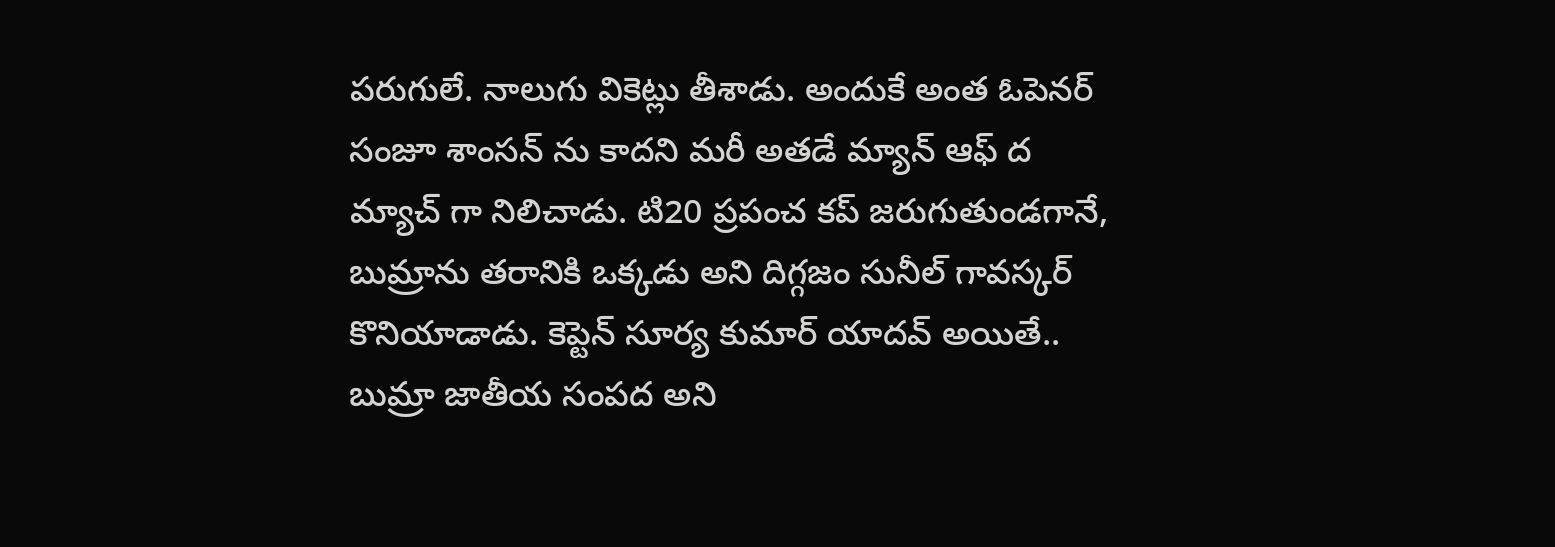పరుగులే. నాలుగు వికెట్లు తీశాడు. అందుకే అంత ఓపెనర్ సంజూ శాంసన్ ను కాదని మరీ అతడే మ్యాన్ ఆఫ్ ద మ్యాచ్ గా నిలిచాడు. టి20 ప్రపంచ కప్ జరుగుతుండగానే, బుమ్రాను తరానికి ఒక్కడు అని దిగ్గజం సునీల్ గావస్కర్ కొనియాడాడు. కెప్టెన్ సూర్య కుమార్ యాదవ్ అయితే.. బుమ్రా జాతీయ సంపద అని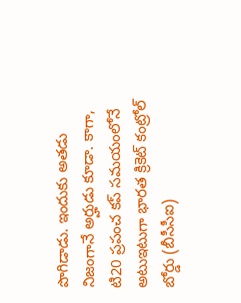పొగిడాడు. ఇందుకు అతడు నిజంగానే అర్హుడు కూడా. కాగా, టి20 ప్రపంచ కప్ సమయంలోనే అటుఇటుగా భారత క్రికెట్ కంట్రోల్ బోర్డు (బీసీసీఐ)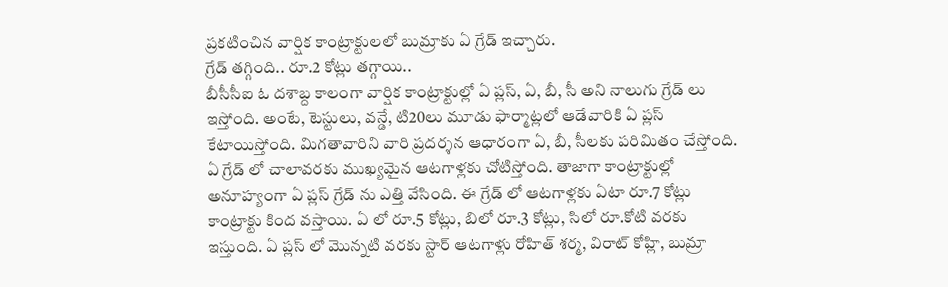ప్రకటించిన వార్షిక కాంట్రాక్టులలో బుమ్రాకు ఏ గ్రేడ్ ఇచ్చారు.
గ్రేడ్ తగ్గింది.. రూ.2 కోట్లు తగ్గాయి..
బీసీసీఐ ఓ దశాబ్ద కాలంగా వార్షిక కాంట్రాక్టుల్లో ఏ ప్లస్, ఏ, బీ, సీ అని నాలుగు గ్రేడ్ లు ఇస్తోంది. అంటే, టెస్టులు, వన్డే, టి20లు మూడు ఫార్మాట్లలో ఆడేవారికి ఏ ప్లస్ కేటాయిస్తోంది. మిగతావారిని వారి ప్రదర్శన ఆధారంగా ఏ, బీ, సీలకు పరిమితం చేస్తోంది. ఏ గ్రేడ్ లో చాలావరకు ముఖ్యమైన ఆటగాళ్లకు చోటిస్తోంది. తాజాగా కాంట్రాక్టుల్లో అనూహ్యంగా ఏ ప్లస్ గ్రేడ్ ను ఎత్తి వేసింది. ఈ గ్రేడ్ లో ఆటగాళ్లకు ఏటా రూ.7 కోట్లు కాంట్రాక్టు కింద వస్తాయి. ఏ లో రూ.5 కోట్లు, బిలో రూ.3 కోట్లు, సిలో రూ.కోటి వరకు ఇస్తుంది. ఏ ప్లస్ లో మొన్నటి వరకు స్టార్ ఆటగాళ్లు రోహిత్ శర్మ, విరాట్ కోహ్లి, బుమ్రా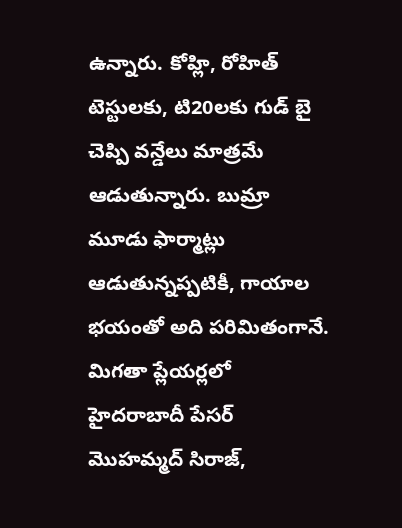ఉన్నారు. కోహ్లి, రోహిత్ టెస్టులకు, టి20లకు గుడ్ బై చెప్పి వన్డేలు మాత్రమే ఆడుతున్నారు. బుమ్రా మూడు ఫార్మాట్లు ఆడుతున్నప్పటికీ, గాయాల భయంతో అది పరిమితంగానే. మిగతా ప్లేయర్లలో హైదరాబాదీ పేసర్ మొహమ్మద్ సిరాజ్,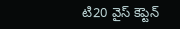టి20 వైస్ కెప్టెన్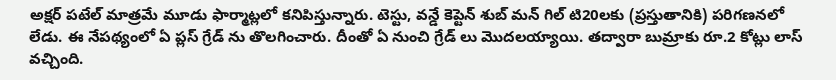అక్షర్ పటేల్ మాత్రమే మూడు ఫార్మాట్లలో కనిపిస్తున్నారు. టెస్టు, వన్డే కెప్టెన్ శుబ్ మన్ గిల్ టి20లకు (ప్రస్తుతానికి) పరిగణనలో లేడు. ఈ నేపథ్యంలో ఏ ప్లస్ గ్రేడ్ ను తొలగించారు. దీంతో ఏ నుంచి గ్రేడ్ లు మొదలయ్యాయి. తద్వారా బుమ్రాకు రూ.2 కోట్లు లాస్ వచ్చింది.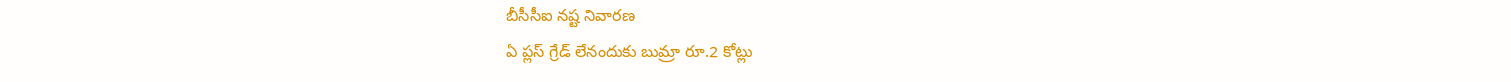బీసీసీఐ నష్ట నివారణ
ఏ ప్లస్ గ్రేడ్ లేనందుకు బుమ్రా రూ.2 కోట్లు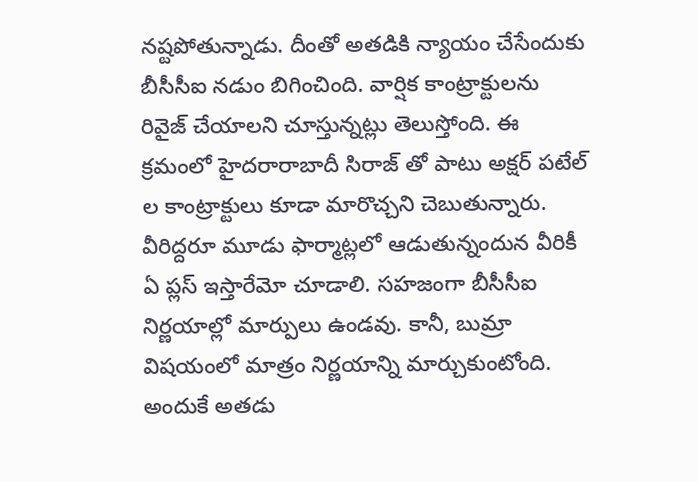నష్టపోతున్నాడు. దీంతో అతడికి న్యాయం చేసేందుకు బీసీసీఐ నడుం బిగించింది. వార్షిక కాంట్రాక్టులను రివైజ్ చేయాలని చూస్తున్నట్లు తెలుస్తోంది. ఈ క్రమంలో హైదరారాబాదీ సిరాజ్ తో పాటు అక్షర్ పటేల్ ల కాంట్రాక్టులు కూడా మారొచ్చని చెబుతున్నారు. వీరిద్దరూ మూడు ఫార్మాట్లలో ఆడుతున్నందున వీరికీ ఏ ప్లస్ ఇస్తారేమో చూడాలి. సహజంగా బీసీసీఐ నిర్ణయాల్లో మార్పులు ఉండవు. కానీ, బుమ్రా విషయంలో మాత్రం నిర్ణయాన్ని మార్చుకుంటోంది. అందుకే అతడు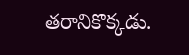తరానికొక్కడు.